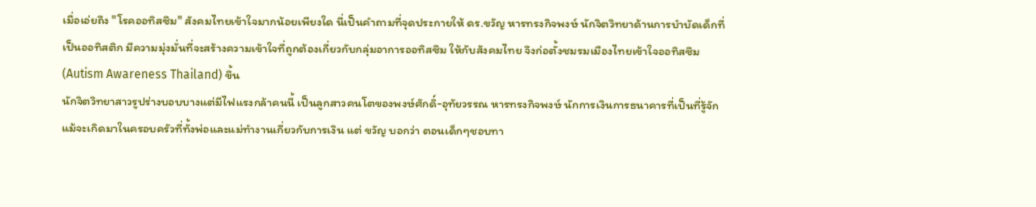เมื่อเอ่ยถึง "โรคออทิสซึม" สังคมไทยเข้าใจมากน้อยเพียงใด นี่เป็นคำถามที่จุดประกายให้ ดร.ขวัญ หารทรงกิจพงษ์ นักจิตวิทยาด้านการบำบัดเด็กที่เป็นออทิสติก มีความมุ่งมั่นที่จะสร้างความเข้าใจที่ถูกต้องเกี่ยวกับกลุ่มอาการออทิสซึม ให้กับสังคมไทย จึงก่อตั้งชมรมเมืองไทยเข้าใจออทิสซึม (Autism Awareness Thailand) ขึ้น
นักจิตวิทยาสาวรูปร่างบอบบางแต่มีไฟแรงกล้าคนนี้ เป็นลูกสาวคนโตของพงษ์ศักดิ์-อุทัยวรรณ หารทรงกิจพงษ์ นักการเงินการธนาคารที่เป็นที่รู้จัก แม้จะเกิดมาในครอบครัวที่ทั้งพ่อและแม่ทำงานเกี่ยวกับการเงิน แต่ ขวัญ บอกว่า ตอนเด็กๆชอบทา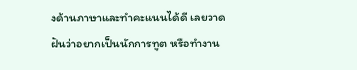งด้านภาษาและทำคะแนนได้ดี เลยวาดฝันว่าอยากเป็นนักการทูต หรือทำงาน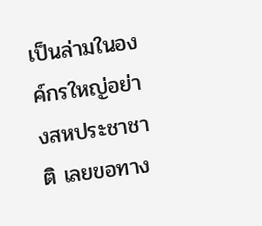เป็นล่ามในองค์กรใหญ่อย่างสหประชาชาติ เลยขอทาง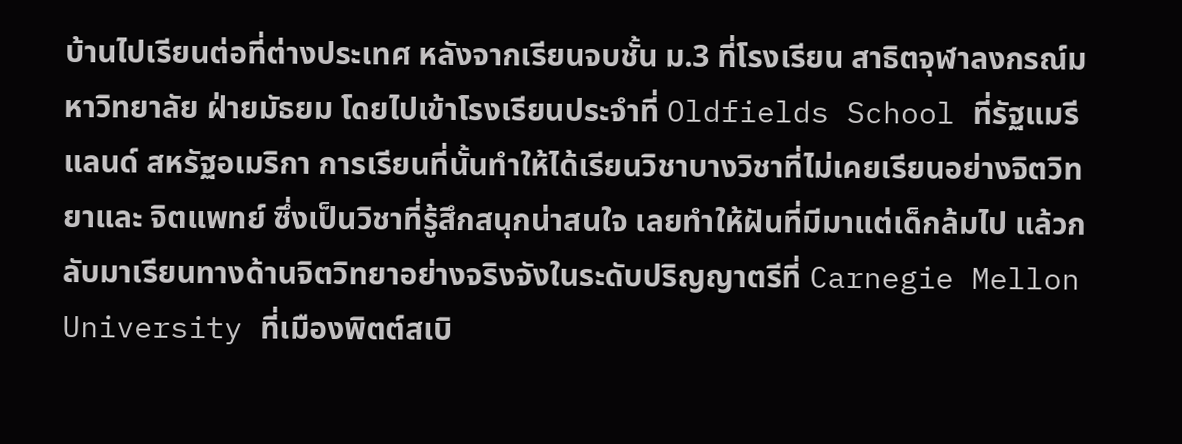บ้านไปเรียนต่อที่ต่างประเทศ หลังจากเรียนจบชั้น ม.3 ที่โรงเรียน สาธิตจุฬาลงกรณ์มหาวิทยาลัย ฝ่ายมัธยม โดยไปเข้าโรงเรียนประจำที่ Oldfields School ที่รัฐแมรีแลนด์ สหรัฐอเมริกา การเรียนที่นั้นทำให้ได้เรียนวิชาบางวิชาที่ไม่เคยเรียนอย่างจิตวิทยาและ จิตแพทย์ ซึ่งเป็นวิชาที่รู้สึกสนุกน่าสนใจ เลยทำให้ฝันที่มีมาแต่เด็กล้มไป แล้วกลับมาเรียนทางด้านจิตวิทยาอย่างจริงจังในระดับปริญญาตรีที่ Carnegie Mellon University ที่เมืองพิตต์สเบิ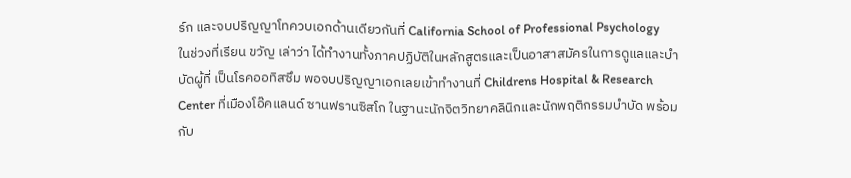ร์ก และจบปริญญาโทควบเอกด้านเดียวกันที่ California School of Professional Psychology
ในช่วงที่เรียน ขวัญ เล่าว่า ได้ทำงานทั้งภาคปฏิบัติในหลักสูตรและเป็นอาสาสมัครในการดูแลและบำบัดผู้ที่ เป็นโรคออทิสซึม พอจบปริญญาเอกเลยเข้าทำงานที่ Childrens Hospital & Research Center ที่เมืองโอ๊คแลนด์ ซานฟรานซิสโก ในฐานะนักจิตวิทยาคลินิกและนักพฤติกรรมบำบัด พร้อมกับ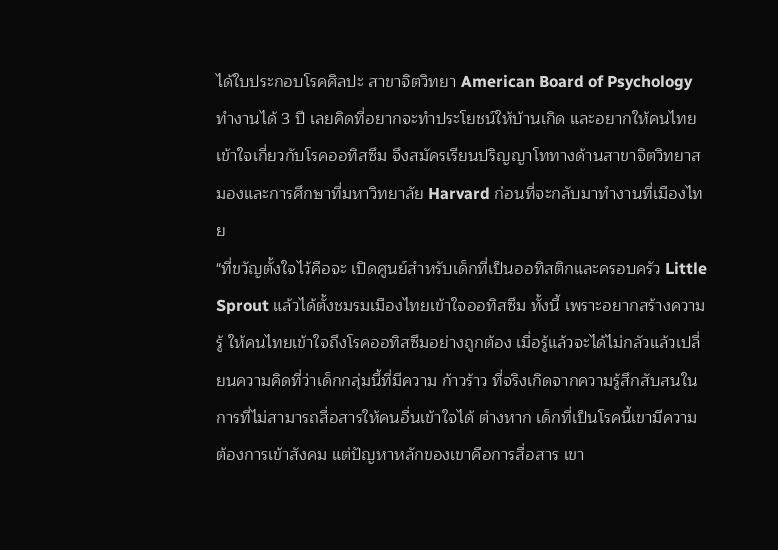ได้ใบประกอบโรคศิลปะ สาขาจิตวิทยา American Board of Psychology ทำงานได้ 3 ปี เลยคิดที่อยากจะทำประโยชน์ให้บ้านเกิด และอยากให้คนไทยเข้าใจเกี่ยวกับโรคออทิสซึม จึงสมัครเรียนปริญญาโททางด้านสาขาจิตวิทยาสมองและการศึกษาที่มหาวิทยาลัย Harvard ก่อนที่จะกลับมาทำงานที่เมืองไทย
"ที่ขวัญตั้งใจไว้คือจะ เปิดศูนย์สำหรับเด็กที่เป็นออทิสติกและครอบครัว Little Sprout แล้วได้ตั้งชมรมเมืองไทยเข้าใจออทิสซึม ทั้งนี้ เพราะอยากสร้างความรู้ ให้คนไทยเข้าใจถึงโรคออทิสซึมอย่างถูกต้อง เมื่อรู้แล้วจะได้ไม่กลัวแล้วเปลี่ยนความคิดที่ว่าเด็กกลุ่มนี้ที่มีความ ก้าวร้าว ที่จริงเกิดจากความรู้สึกสับสนในการที่ไม่สามารถสื่อสารให้คนอื่นเข้าใจได้ ต่างหาก เด็กที่เป็นโรคนี้เขามีความ ต้องการเข้าสังคม แต่ปัญหาหลักของเขาคือการสื่อสาร เขา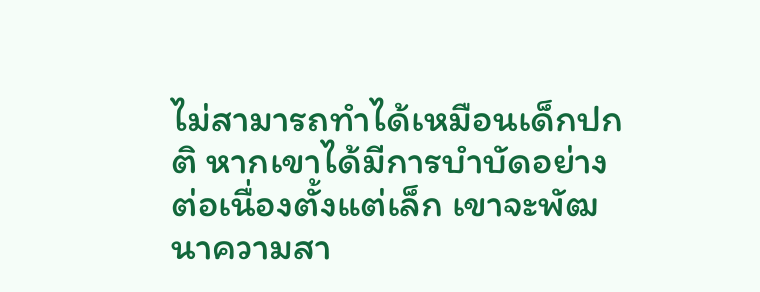ไม่สามารถทำได้เหมือนเด็กปกติ หากเขาได้มีการบำบัดอย่างต่อเนื่องตั้งแต่เล็ก เขาจะพัฒนาความสา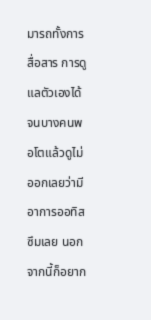มารถทั้งการสื่อสาร การดูแลตัวเองได้ จนบางคนพอโตแล้วดูไม่ออกเลยว่ามีอาการออทิสซึมเลย นอกจากนี้ก็อยาก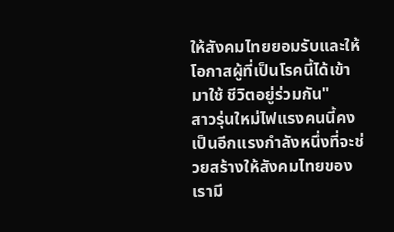ให้สังคมไทยยอมรับและให้โอกาสผู้ที่เป็นโรคนี้ได้เข้ามาใช้ ชีวิตอยู่ร่วมกัน"
สาวรุ่นใหม่ไฟแรงคนนี้คงเป็นอีกแรงกำลังหนึ่งที่จะช่วยสร้างให้สังคมไทยของเรามี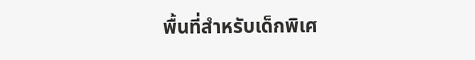พื้นที่สำหรับเด็กพิเศ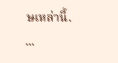ษเหล่านี้.
...